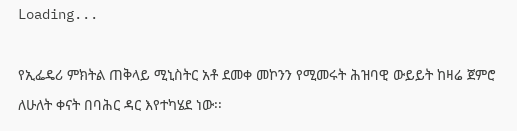Loading...

የኢፌዴሪ ምክትል ጠቅላይ ሚኒስትር አቶ ደመቀ መኮንን የሚመሩት ሕዝባዊ ውይይት ከዛሬ ጀምሮ ለሁለት ቀናት በባሕር ዳር እየተካሄደ ነው፡፡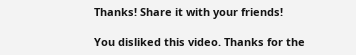Thanks! Share it with your friends!

You disliked this video. Thanks for the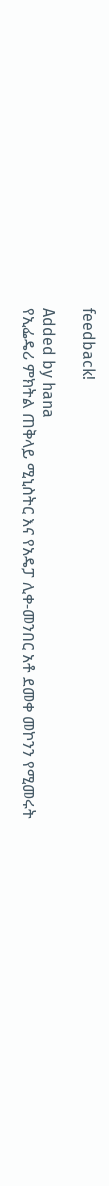feedback!

Added by hana
የኢፌዴሪ ምክትል ጠቅላይ ሚኒስትር እና የአዴፓ ሊቀ-መንበር አቶ ደመቀ መኮንን የሚመሩት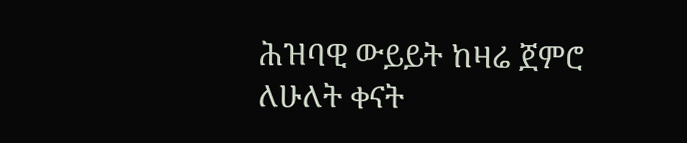ሕዝባዊ ውይይት ከዛሬ ጀምሮ ለሁለት ቀናት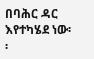በባሕር ዳር እየተካሄደ ነው፡፡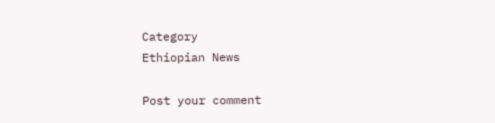Category
Ethiopian News

Post your comment